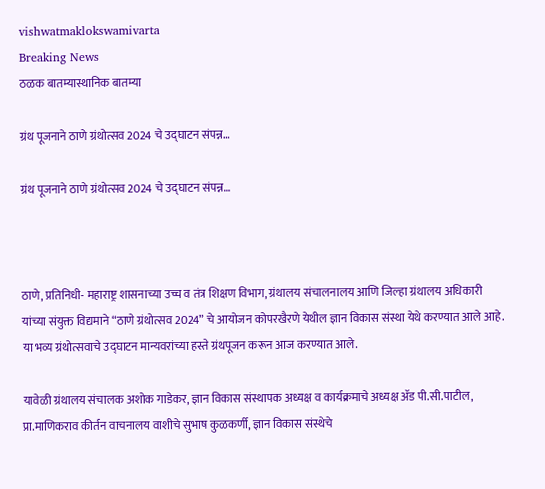vishwatmaklokswamivarta
Breaking News
ठळक बातम्यास्थानिक बातम्या

ग्रंथ पूजनाने ठाणे ग्रंथोत्सव 2024 चे उद्घाटन संपन्न…

ग्रंथ पूजनाने ठाणे ग्रंथोत्सव 2024 चे उद्घाटन संपन्न…



ठाणे, प्रतिनिधी- महाराष्ट्र शासनाच्या उच्च व तंत्र शिक्षण विभाग, ग्रंथालय संचालनालय आणि जिल्हा ग्रंथालय अधिकारी यांच्या संयुक्त विद्यमाने “ठाणे ग्रंथोत्सव 2024” चे आयोजन कोपरखैरणे येथील ज्ञान विकास संस्था येथे करण्यात आले आहे. या भव्य ग्रंथोत्सवाचे उद्घाटन मान्यवरांच्या हस्ते ग्रंथपूजन करून आज करण्यात आले.

यावेळी ग्रंथालय संचालक अशोक गाडेकर, ज्ञान विकास संस्थापक अध्यक्ष व कार्यक्रमाचे अध्यक्ष ॲड पी.सी.पाटील, प्रा.माणिकराव कीर्तन वाचनालय वाशीचे सुभाष कुळकर्णी, ज्ञान विकास संस्थेचे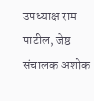उपध्याक्ष राम पाटील, जेष्ठ संचालक अशोक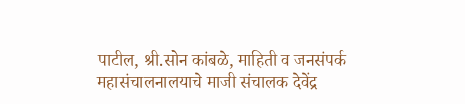पाटील, श्री.सोन कांबळे, माहिती व जनसंपर्क महासंचालनालयाचे माजी संचालक देवेंद्र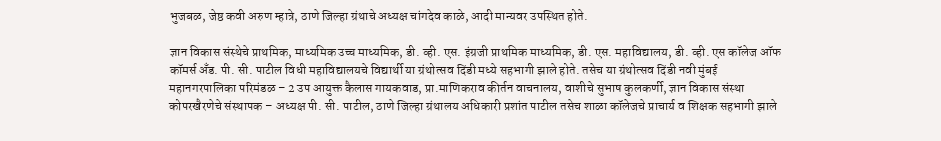भुजबळ, जेष्ठ कवी अरुण म्हात्रे, ठाणे जिल्हा ग्रंथाचे अध्यक्ष चांगदेव काळे, आदी मान्यवर उपस्थित होते.

ज्ञान विकास संस्थेचे प्राथमिक, माध्यमिक उच्च माध्यमिक, डी. व्ही. एस. इंग्रजी प्राथमिक माध्यमिक, डी. एस. महाविद्यालय, डी. व्ही. एस कॉलेज ऑफ कॉमर्स अँड. पी. सी. पाटील विधी महाविद्यालयचे विद्यार्थी या ग्रंथोत्सव दिंडी मध्ये सहभागी झाले होते. तसेच या ग्रंथोत्सव दिंडी नवी मुंबई महानगरपालिका परिमंडळ – 2 उप आयुक्त कैलास गायकवाड, प्रा.माणिकराव कीर्तन वाचनालय, वाशीचे सुभाष कुलकर्णी, ज्ञान विकास संस्था कोपरखैरणेचे संस्थापक – अध्यक्ष पी. सी. पाटील, ठाणे जिल्हा ग्रंथालय अधिकारी प्रशांत पाटील तसेच शाळा कॉलेजचे प्राचार्य व शिक्षक सहभागी झाले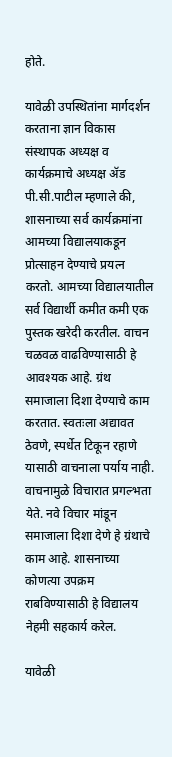होते.

यावेळी उपस्थितांना मार्गदर्शन करताना ज्ञान विकास संस्थापक अध्यक्ष व कार्यक्रमाचे अध्यक्ष ॲड पी.सी.पाटील म्हणाले की, शासनाच्या सर्व कार्यक्रमांना आमच्या विद्यालयाकडून प्रोत्साहन देण्याचे प्रयत्न करतो. आमच्या विद्यालयातील सर्व विद्यार्थी कमीत कमी एक पुस्तक खरेदी करतील. वाचन चळवळ वाढविण्यासाठी हे आवश्यक आहे. ग्रंथ समाजाला दिशा देण्याचे काम करतात. स्वतःला अद्यावत ठेवणे, स्पर्धेत टिकून रहाणे यासाठी वाचनाला पर्याय नाही. वाचनामुळे विचारात प्रगल्भता येते. नवे विचार मांडून समाजाला दिशा देणे हे ग्रंथाचे काम आहे. शासनाच्या कोणत्या उपक्रम राबविण्यासाठी हे विद्यालय नेहमी सहकार्य करेल.

यावेळी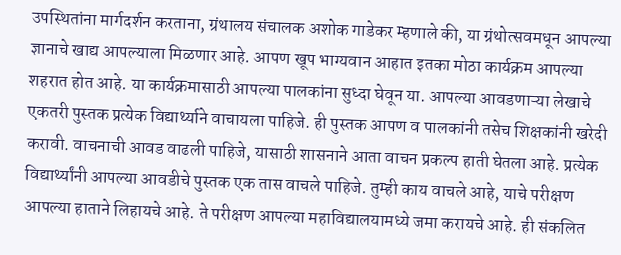उपस्थितांना मार्गदर्शन करताना, ग्रंथालय संचालक अशोक गाडेकर म्हणाले की, या ग्रंथोत्सवमधून आपल्या ज्ञानाचे खाद्य आपल्याला मिळणार आहे. आपण खूप भाग्यवान आहात इतका मोठा कार्यक्रम आपल्या शहरात होत आहे. या कार्यक्रमासाठी आपल्या पालकांना सुध्दा घेवून या. आपल्या आवडणाऱ्या लेखाचे एकतरी पुस्तक प्रत्येक विद्यार्थ्याने वाचायला पाहिजे. ही पुस्तक आपण व पालकांनी तसेच शिक्षकांनी खरेदी करावी. वाचनाची आवड वाढली पाहिजे, यासाठी शासनाने आता वाचन प्रकल्प हाती घेतला आहे. प्रत्येक विद्यार्थ्यांनी आपल्या आवडीचे पुस्तक एक तास वाचले पाहिजे. तुम्ही काय वाचले आहे, याचे परीक्षण आपल्या हाताने लिहायचे आहे. ते परीक्षण आपल्या महाविद्यालयामध्ये जमा करायचे आहे. ही संकलित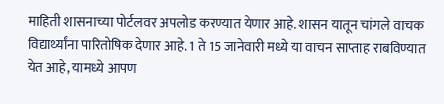माहिती शासनाच्या पोर्टलवर अपलोड करण्यात येणार आहे. शासन यातून चांगले वाचक विद्यार्थ्यांना पारितोषिक देणार आहे. 1 ते 15 जानेवारी मध्ये या वाचन साप्ताह राबविण्यात येत आहे, यामध्ये आपण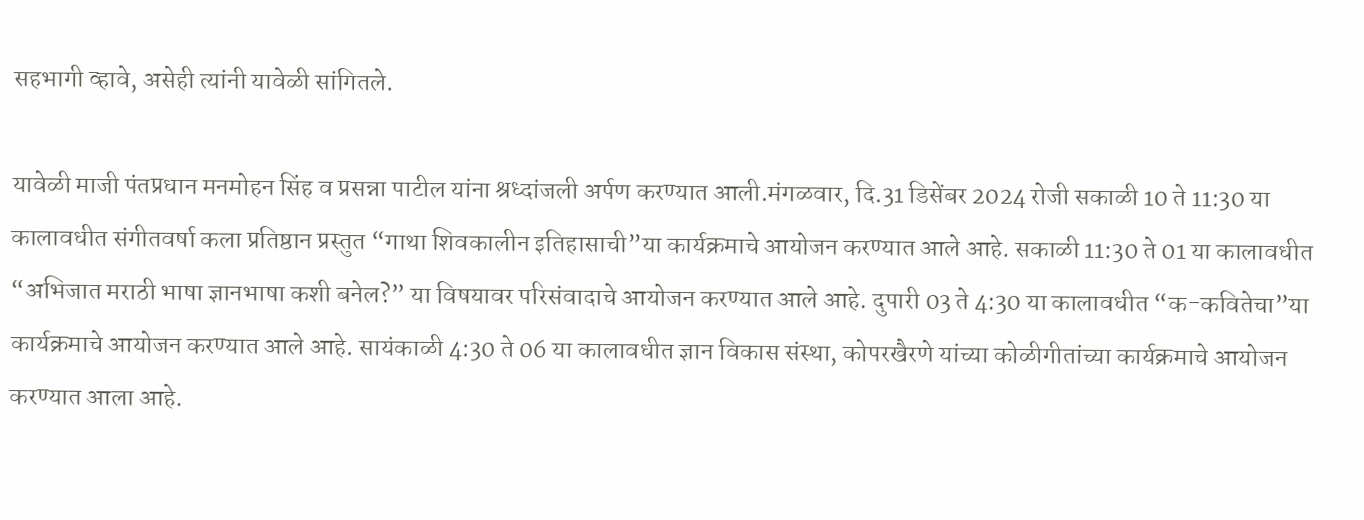सहभागी व्हावे, असेही त्यांनी यावेळी सांगितले.

यावेळी माजी पंतप्रधान मनमोहन सिंह व प्रसन्ना पाटील यांना श्रध्दांजली अर्पण करण्यात आली.मंगळवार, दि.31 डिसेंबर 2024 रोजी सकाळी 10 ते 11:30 या कालावधीत संगीतवर्षा कला प्रतिष्ठान प्रस्तुत “गाथा शिवकालीन इतिहासाची”या कार्यक्रमाचे आयोजन करण्यात आले आहे. सकाळी 11:30 ते 01 या कालावधीत “अभिजात मराठी भाषा ज्ञानभाषा कशी बनेल?” या विषयावर परिसंवादाचे आयोजन करण्यात आले आहे. दुपारी 03 ते 4:30 या कालावधीत “क-कवितेचा”या कार्यक्रमाचे आयोजन करण्यात आले आहे. सायंकाळी 4:30 ते 06 या कालावधीत ज्ञान विकास संस्था, कोपरखैरणे यांच्या कोळीगीतांच्या कार्यक्रमाचे आयोजन करण्यात आला आहे.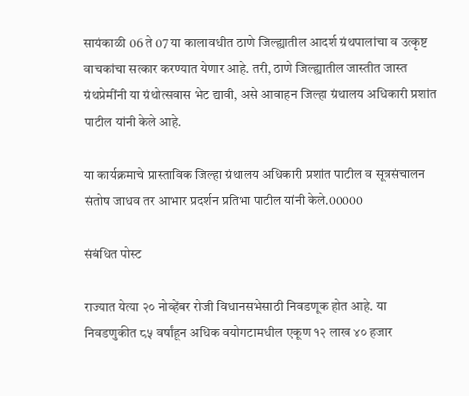सायंकाळी 06 ते 07 या कालावधीत ठाणे जिल्ह्यातील आदर्श ग्रंथपालांचा व उत्कृष्ट वाचकांचा सत्कार करण्यात येणार आहे. तरी, ठाणे जिल्ह्यातील जास्तीत जास्त ग्रंथप्रेमींनी या ग्रंथोत्सवास भेट द्यावी, असे आवाहन जिल्हा ग्रंथालय अधिकारी प्रशांत पाटील यांनी केले आहे.

या कार्यक्रमाचे प्रास्ताविक जिल्हा ग्रंथालय अधिकारी प्रशांत पाटील व सूत्रसंचालन संतोष जाधव तर आभार प्रदर्शन प्रतिभा पाटील यांनी केले.00000

संबंधित पोस्ट

राज्यात येत्या २० नोव्हेंबर रोजी विधानसभेसाठी निवडणूक होत आहे. या निवडणुकीत ८५ वर्षांहून अधिक वयोगटामधील एकूण १२ लाख ४० हजार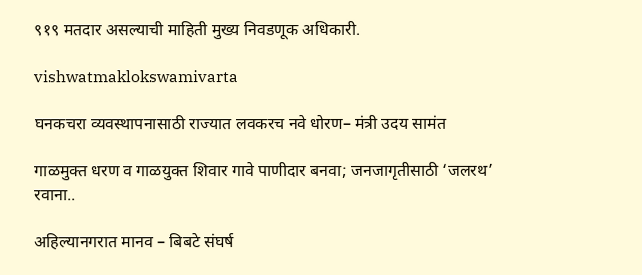९१९ मतदार असल्याची माहिती मुख्य निवडणूक अधिकारी.

vishwatmaklokswamivarta

घनकचरा व्यवस्थापनासाठी राज्यात लवकरच नवे धोरण– मंत्री उदय सामंत

गाळमुक्त धरण व गाळयुक्त शिवार गावे पाणीदार बनवा; जनजागृतीसाठी ‘जलरथ’ रवाना..

अहिल्यानगरात मानव – बिबटे संघर्ष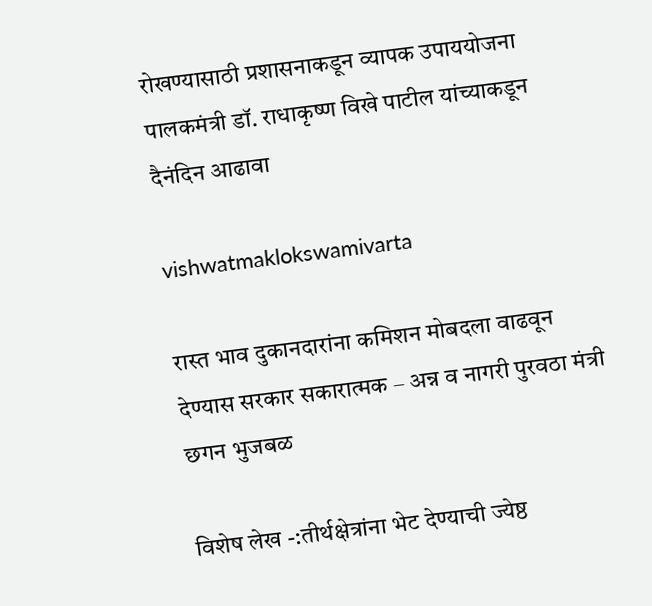रोखण्यासाठी प्रशासनाकडून व्यापक उपाययोजना पालकमंत्री डॉ. राधाकृष्ण विखे पाटील यांच्याकडून दैनंदिन आढावा

vishwatmaklokswamivarta

रास्त भाव दुकानदारांना कमिशन मोबदला वाढवून देण्यास सरकार सकारात्मक – अन्न व नागरी पुरवठा मंत्री छगन भुजबळ

विशेष लेख -:तीर्थक्षेत्रांना भेट देण्याची ज्येष्ठ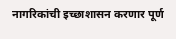नागरिकांची इच्छाशासन करणार पूर्ण